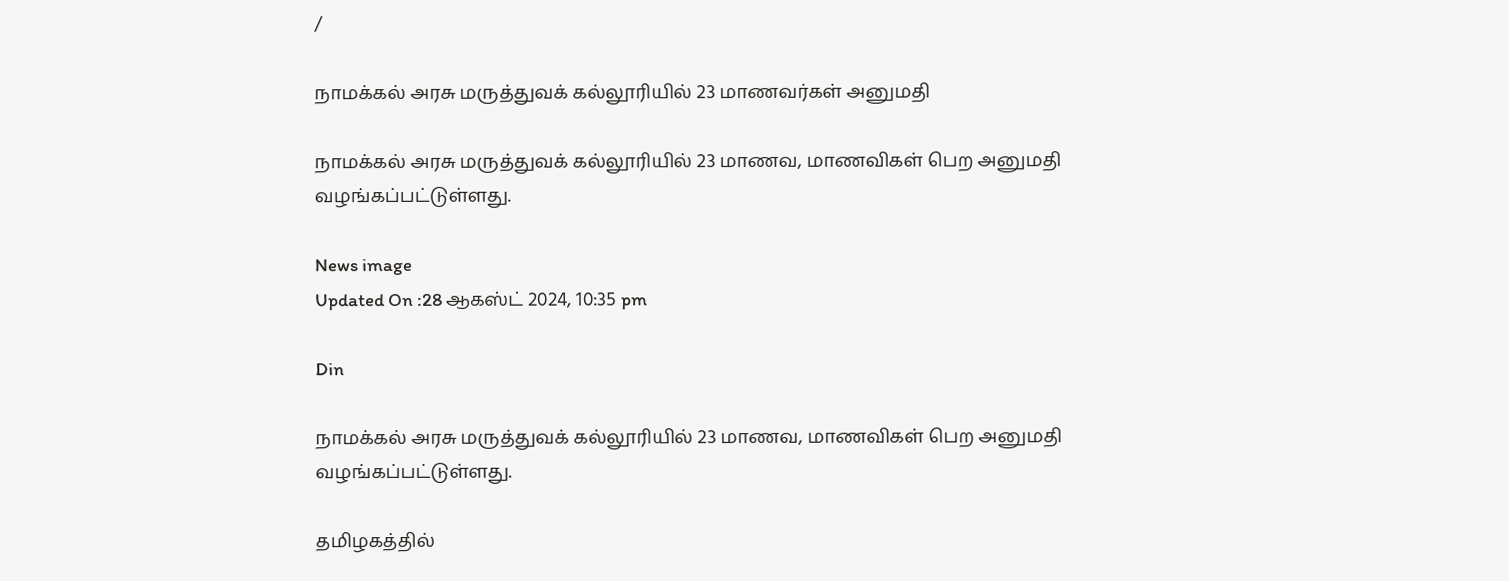/

நாமக்கல் அரசு மருத்துவக் கல்லூரியில் 23 மாணவர்கள் அனுமதி

நாமக்கல் அரசு மருத்துவக் கல்லூரியில் 23 மாணவ, மாணவிகள் பெற அனுமதி வழங்கப்பட்டுள்ளது.

News image
Updated On :28 ஆகஸ்ட் 2024, 10:35 pm

Din

நாமக்கல் அரசு மருத்துவக் கல்லூரியில் 23 மாணவ, மாணவிகள் பெற அனுமதி வழங்கப்பட்டுள்ளது.

தமிழகத்தில்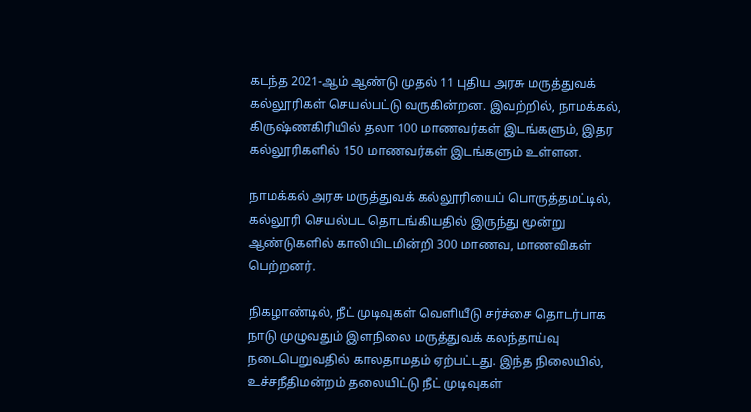கடந்த 2021-ஆம் ஆண்டு முதல் 11 புதிய அரசு மருத்துவக் கல்லூரிகள் செயல்பட்டு வருகின்றன. இவற்றில், நாமக்கல், கிருஷ்ணகிரியில் தலா 100 மாணவர்கள் இடங்களும், இதர கல்லூரிகளில் 150 மாணவர்கள் இடங்களும் உள்ளன.

நாமக்கல் அரசு மருத்துவக் கல்லூரியைப் பொருத்தமட்டில், கல்லூரி செயல்பட தொடங்கியதில் இருந்து மூன்று ஆண்டுகளில் காலியிடமின்றி 300 மாணவ, மாணவிகள் பெற்றனர்.

நிகழாண்டில், நீட் முடிவுகள் வெளியீடு சர்ச்சை தொடர்பாக நாடு முழுவதும் இளநிலை மருத்துவக் கலந்தாய்வு நடைபெறுவதில் காலதாமதம் ஏற்பட்டது. இந்த நிலையில், உச்சநீதிமன்றம் தலையிட்டு நீட் முடிவுகள்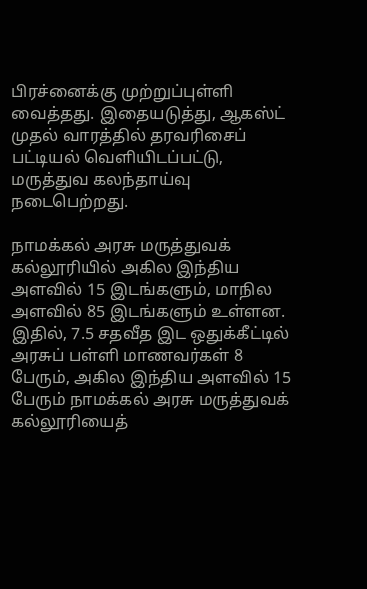பிரச்னைக்கு முற்றுப்புள்ளி வைத்தது. இதையடுத்து, ஆகஸ்ட் முதல் வாரத்தில் தரவரிசைப் பட்டியல் வெளியிடப்பட்டு, மருத்துவ கலந்தாய்வு நடைபெற்றது.

நாமக்கல் அரசு மருத்துவக் கல்லூரியில் அகில இந்திய அளவில் 15 இடங்களும், மாநில அளவில் 85 இடங்களும் உள்ளன. இதில், 7.5 சதவீத இட ஒதுக்கீட்டில் அரசுப் பள்ளி மாணவர்கள் 8 பேரும், அகில இந்திய அளவில் 15 பேரும் நாமக்கல் அரசு மருத்துவக் கல்லூரியைத்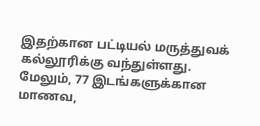இதற்கான பட்டியல் மருத்துவக் கல்லூரிக்கு வந்துள்ளது. மேலும், 77 இடங்களுக்கான மாணவ,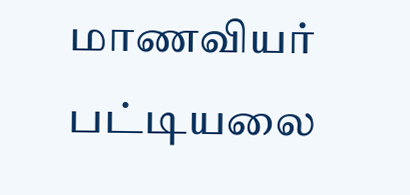மாணவியர் பட்டியலை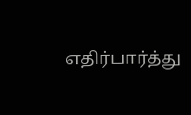எதிர்பார்த்து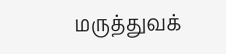மருத்துவக்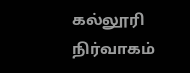கல்லூரி நிர்வாகம்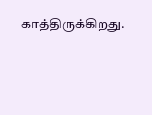காத்திருக்கிறது.